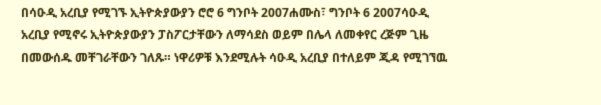በሳዑዲ አረቢያ የሚገኙ ኢትዮጵያውያን ሮሮ 6 ግንቦት 2007ሐሙስ፣ ግንቦት 6 2007ሳዑዲ አረቢያ የሚኖሩ ኢትዮጵያውያን ፓስፖርታቸውን ለማሳደስ ወይም በሌላ ለመቀየር ረጅም ጊዜ በመውሰዱ መቸገራቸውን ገለጹ። ነዋሪዎቹ እንደሚሉት ሳዑዲ አረቢያ በተለይም ጂዳ የሚገኘዉ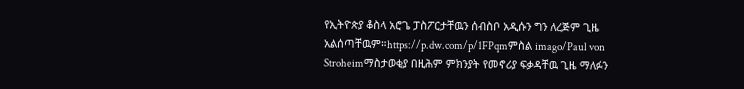የኢትዮጵያ ቆስላ አሮጌ ፓስፖርታቸዉን ሰብስቦ አዲሱን ግን ለረጅም ጊዜ አልሰጣቸዉም።https://p.dw.com/p/1FPqmምስል imago/Paul von Stroheimማስታወቂያ በዚሕም ምክንያት የመኖሪያ ፍቃዳቸዉ ጊዜ ማለፉን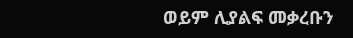ወይም ሊያልፍ መቃረቡን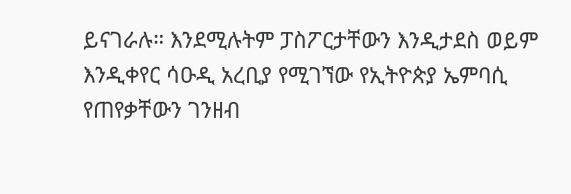ይናገራሉ። እንደሚሉትም ፓስፖርታቸውን እንዲታደስ ወይም እንዲቀየር ሳዑዲ አረቢያ የሚገኘው የኢትዮጵያ ኤምባሲ የጠየቃቸውን ገንዘብ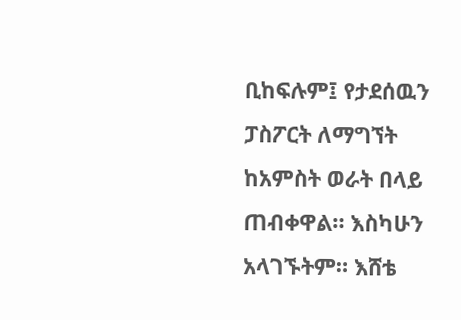ቢከፍሉም፤ የታደሰዉን ፓስፖርት ለማግኘት ከአምስት ወራት በላይ ጠብቀዋል። እስካሁን አላገኙትም። እሸቴ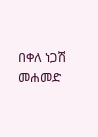በቀለ ነጋሽ መሐመድ